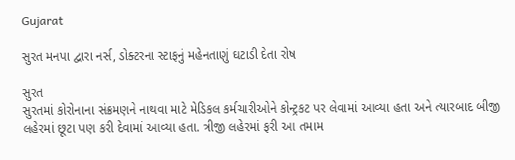Gujarat

સુરત મનપા દ્વારા નર્સ, ડોક્ટરના સ્ટાફનું મહેનતાણું ઘટાડી દેતા રોષ

સુરત
સુરતમાં કોરોનાના સંક્રમણને નાથવા માટે મેડિકલ કર્મચારીઓને કોન્ટ્રકટ પર લેવામાં આવ્યા હતા અને ત્યારબાદ બીજી લહેરમાં છૂટા પણ કરી દેવામાં આવ્યા હતા. ત્રીજી લહેરમાં ફરી આ તમામ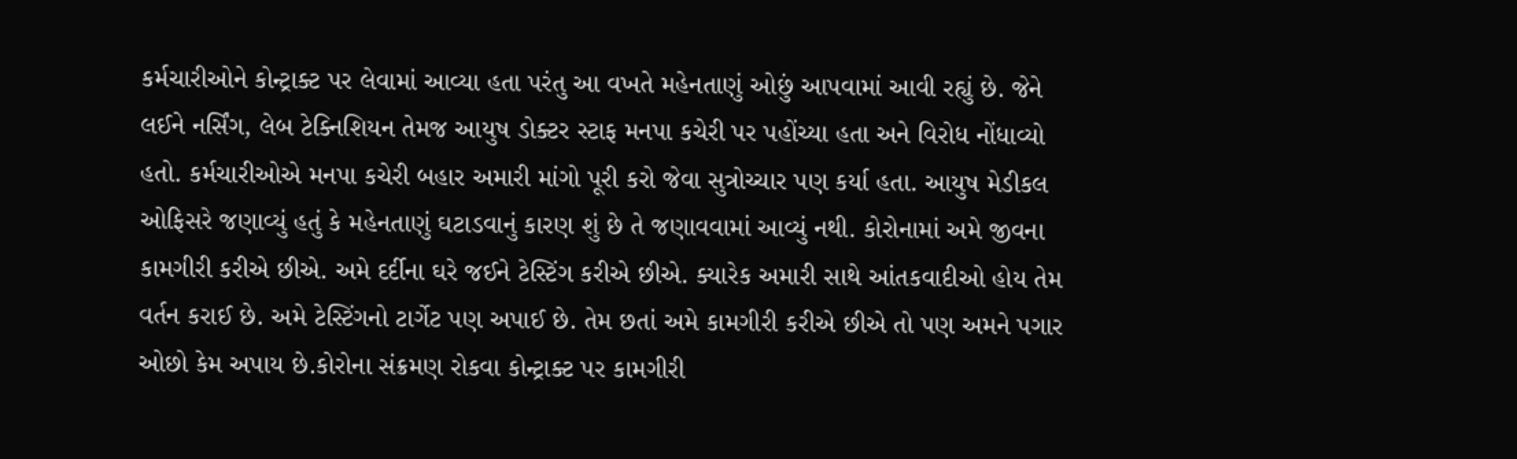કર્મચારીઓને કોન્ટ્રાક્ટ પર લેવામાં આવ્યા હતા પરંતુ આ વખતે મહેનતાણું ઓછું આપવામાં આવી રહ્યું છે. જેને લઈને નર્સિંગ, લેબ ટેક્નિશિયન તેમજ આયુષ ડોક્ટર સ્ટાફ મનપા કચેરી પર પહોંચ્યા હતા અને વિરોધ નોંધાવ્યો હતો. કર્મચારીઓએ મનપા કચેરી બહાર અમારી માંગો પૂરી કરો જેવા સુત્રોચ્ચાર પણ કર્યા હતા. આયુષ મેડીકલ ઓફિસરે જણાવ્યું હતું કે મહેનતાણું ઘટાડવાનું કારણ શું છે તે જણાવવામાં આવ્યું નથી. કોરોનામાં અમે જીવના કામગીરી કરીએ છીએ. અમે દર્દીના ઘરે જઈને ટેસ્ટિંગ કરીએ છીએ. ક્યારેક અમારી સાથે આંતકવાદીઓ હોય તેમ વર્તન કરાઈ છે. અમે ટેસ્ટિંગનો ટાર્ગેટ પણ અપાઈ છે. તેમ છતાં અમે કામગીરી કરીએ છીએ તો પણ અમને પગાર ઓછો કેમ અપાય છે.કોરોના સંક્રમણ રોકવા કોન્ટ્રાક્ટ પર કામગીરી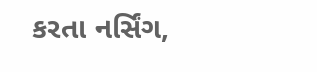કરતા નર્સિંગ,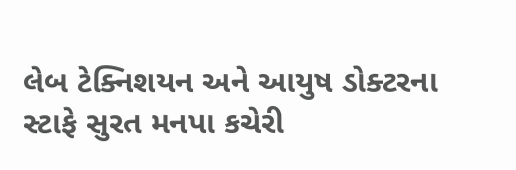લેબ ટેક્નિશયન અને આયુષ ડોક્ટરના સ્ટાફે સુરત મનપા કચેરી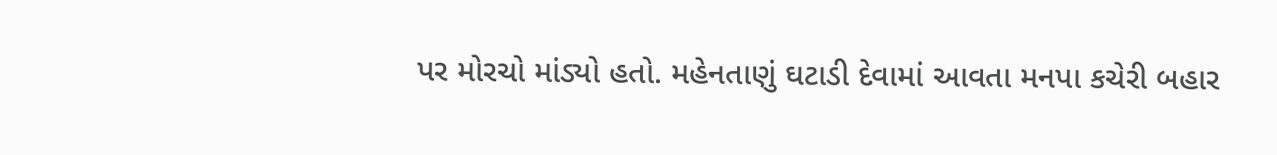પર મોરચો માંડ્યો હતો. મહેનતાણું ઘટાડી દેવામાં આવતા મનપા કચેરી બહાર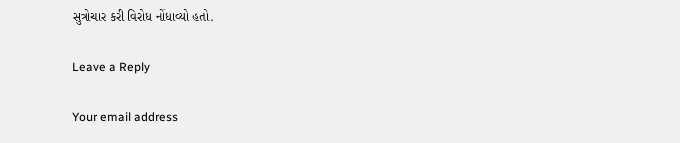સુત્રોચાર કરી વિરોધ નોંધાવ્યો હતો.

Leave a Reply

Your email address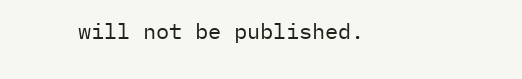will not be published.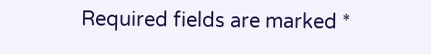Required fields are marked *